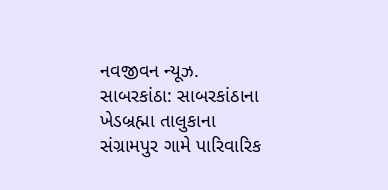નવજીવન ન્યૂઝ. સાબરકાંઠા: સાબરકાંઠાના ખેડબ્રહ્મા તાલુકાના સંગ્રામપુર ગામે પારિવારિક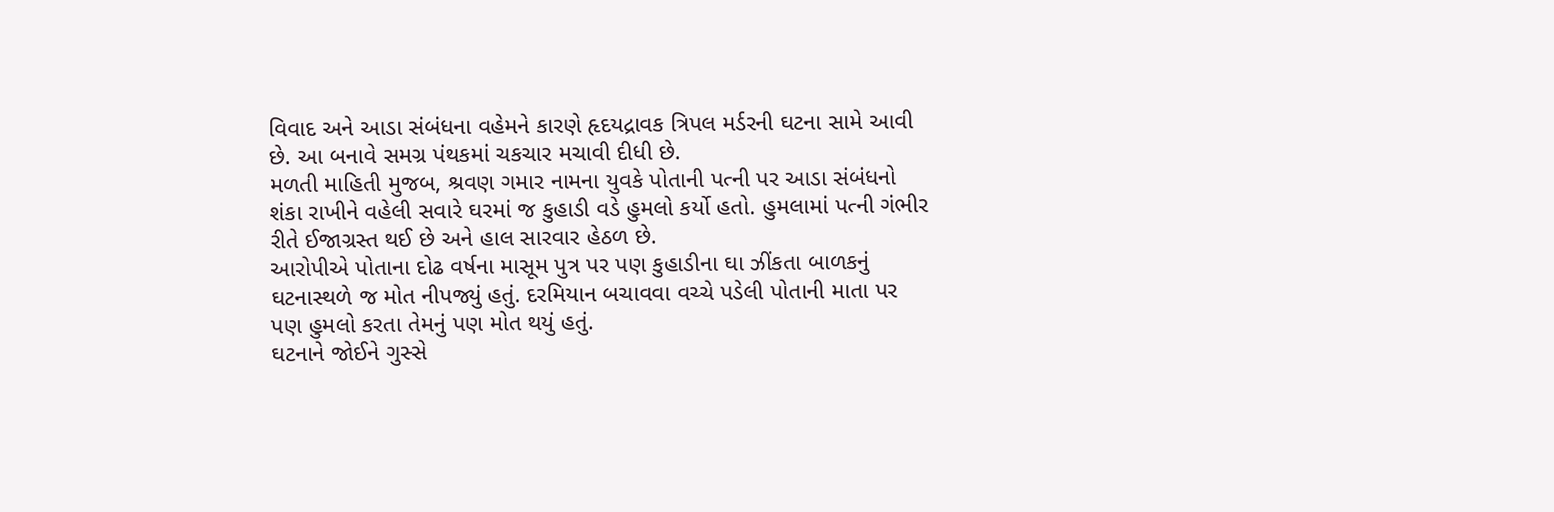વિવાદ અને આડા સંબંધના વહેમને કારણે હૃદયદ્રાવક ત્રિપલ મર્ડરની ઘટના સામે આવી છે. આ બનાવે સમગ્ર પંથકમાં ચકચાર મચાવી દીધી છે.
મળતી માહિતી મુજબ, શ્રવણ ગમાર નામના યુવકે પોતાની પત્ની પર આડા સંબંધનો શંકા રાખીને વહેલી સવારે ઘરમાં જ કુહાડી વડે હુમલો કર્યો હતો. હુમલામાં પત્ની ગંભીર રીતે ઈજાગ્રસ્ત થઈ છે અને હાલ સારવાર હેઠળ છે.
આરોપીએ પોતાના દોઢ વર્ષના માસૂમ પુત્ર પર પણ કુહાડીના ઘા ઝીંકતા બાળકનું ઘટનાસ્થળે જ મોત નીપજ્યું હતું. દરમિયાન બચાવવા વચ્ચે પડેલી પોતાની માતા પર પણ હુમલો કરતા તેમનું પણ મોત થયું હતું.
ઘટનાને જોઈને ગુસ્સે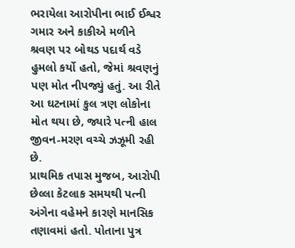ભરાયેલા આરોપીના ભાઈ ઈશ્વર ગમાર અને કાકીએ મળીને શ્રવણ પર બોથડ પદાર્થ વડે હુમલો કર્યો હતો, જેમાં શ્રવણનું પણ મોત નીપજ્યું હતું. આ રીતે આ ઘટનામાં કુલ ત્રણ લોકોના મોત થયા છે, જ્યારે પત્ની હાલ જીવન-મરણ વચ્ચે ઝઝૂમી રહી છે.
પ્રાથમિક તપાસ મુજબ, આરોપી છેલ્લા કેટલાક સમયથી પત્ની અંગેના વહેમને કારણે માનસિક તણાવમાં હતો. પોતાના પુત્ર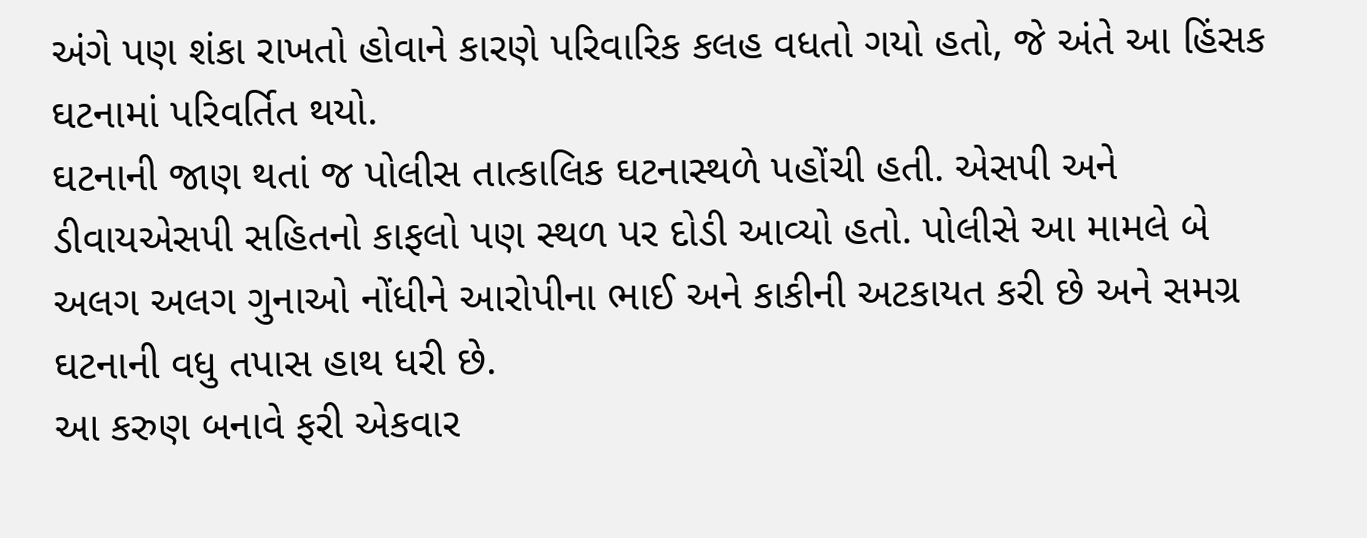અંગે પણ શંકા રાખતો હોવાને કારણે પરિવારિક કલહ વધતો ગયો હતો, જે અંતે આ હિંસક ઘટનામાં પરિવર્તિત થયો.
ઘટનાની જાણ થતાં જ પોલીસ તાત્કાલિક ઘટનાસ્થળે પહોંચી હતી. એસપી અને ડીવાયએસપી સહિતનો કાફલો પણ સ્થળ પર દોડી આવ્યો હતો. પોલીસે આ મામલે બે અલગ અલગ ગુનાઓ નોંધીને આરોપીના ભાઈ અને કાકીની અટકાયત કરી છે અને સમગ્ર ઘટનાની વધુ તપાસ હાથ ધરી છે.
આ કરુણ બનાવે ફરી એકવાર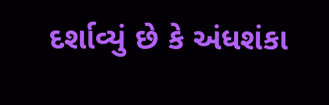દર્શાવ્યું છે કે અંધશંકા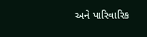અને પારિવારિક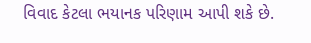વિવાદ કેટલા ભયાનક પરિણામ આપી શકે છે.